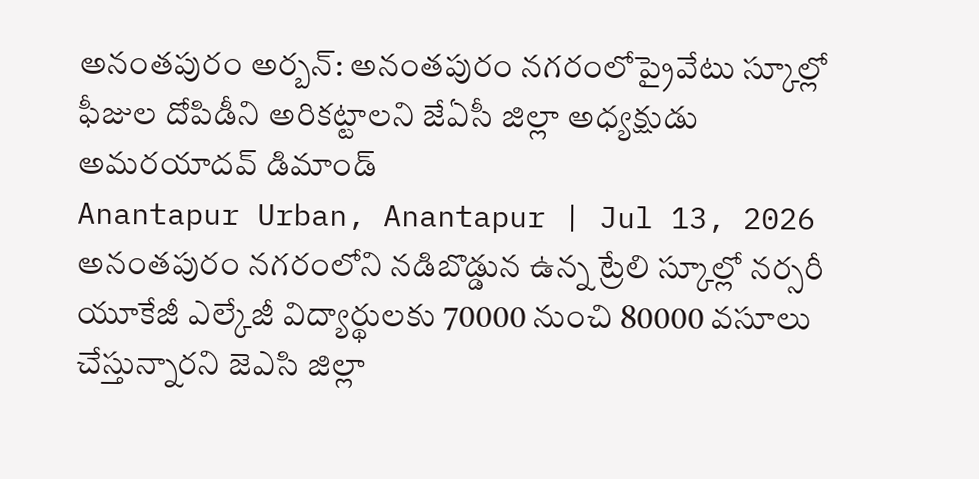అనంతపురం అర్బన్: అనంతపురం నగరంలోప్రైవేటు స్కూల్లో ఫీజుల దోపిడీని అరికట్టాలని జేఏసీ జిల్లా అధ్యక్షుడు అమరయాదవ్ డిమాండ్
Anantapur Urban, Anantapur | Jul 13, 2026
అనంతపురం నగరంలోని నడిబొడ్డున ఉన్న ట్రేలి స్కూల్లో నర్సరీ యూకేజీ ఎల్కేజీ విద్యార్థులకు 70000 నుంచి 80000 వసూలు చేస్తున్నారని జెఎసి జిల్లా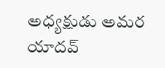అధ్యక్షుడు అమర యాదవ్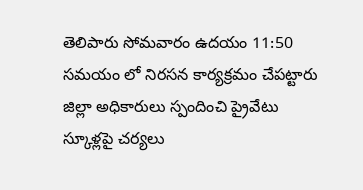తెలిపారు సోమవారం ఉదయం 11:50 సమయం లో నిరసన కార్యక్రమం చేపట్టారు జిల్లా అధికారులు స్పందించి ప్రైవేటు స్కూళ్లపై చర్యలు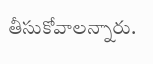తీసుకోవాలన్నారు.